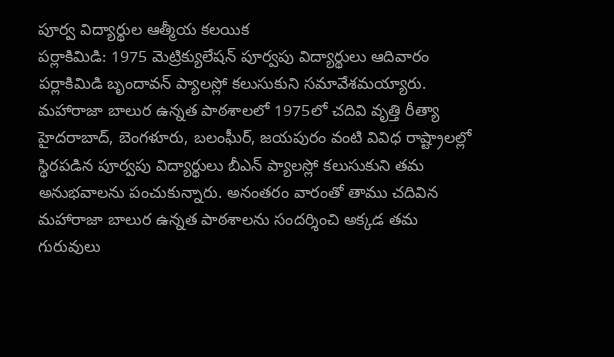పూర్వ విద్యార్థుల ఆత్మీయ కలయిక
పర్లాకిమిడి: 1975 మెట్రిక్యులేషన్ పూర్వపు విద్యార్థులు ఆదివారం పర్లాకిమిడి బృందావన్ ప్యాలస్లో కలుసుకుని సమావేశమయ్యారు. మహారాజా బాలుర ఉన్నత పాఠశాలలో 1975లో చదివి వృత్తి రీత్యా హైదరాబాద్, బెంగళూరు, బలంఘీర్, జయపురం వంటి వివిధ రాష్ట్రాలల్లో స్థిరపడిన పూర్వపు విద్యార్థులు బీఎన్ ప్యాలస్లో కలుసుకుని తమ అనుభవాలను పంచుకున్నారు. అనంతరం వారంతో తాము చదివిన మహారాజా బాలుర ఉన్నత పాఠశాలను సందర్శించి అక్కడ తమ గురువులు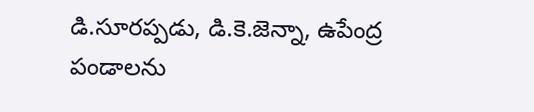డి.సూరప్పడు, డి.కె.జెన్నా, ఉపేంద్ర పండాలను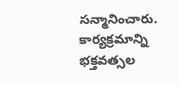సన్మానించారు. కార్యక్రమాన్ని భక్తవత్సల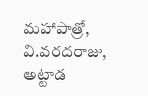మహాపాత్రో, వి.వరదరాజు, అట్టాడ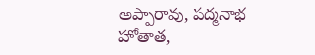అప్పారావు, పద్మనాభ హోతాత,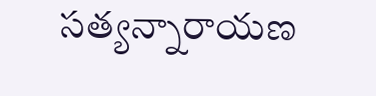సత్యన్నారాయణ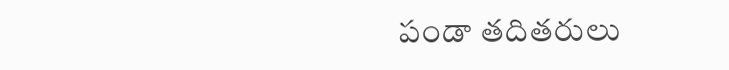పండా తదితరులు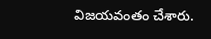విజయవంతం చేశారు.